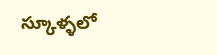స్కూళ్ళలో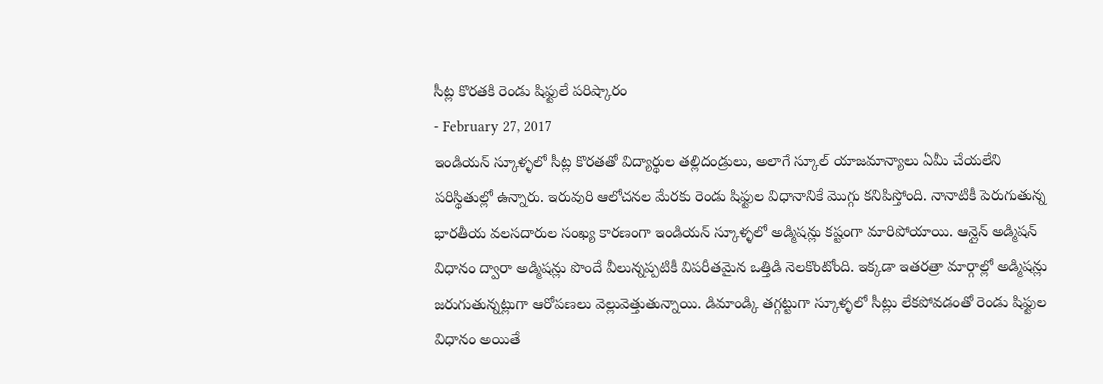సీట్ల కొరతకి రెండు షిఫ్టులే పరిష్కారం
- February 27, 2017
ఇండియన్ స్కూళ్ళలో సీట్ల కొరతతో విద్యార్థుల తల్లిదండ్రులు, అలాగే స్కూల్ యాజమాన్యాలు ఏమీ చేయలేని పరిస్థితుల్లో ఉన్నారు. ఇరువురి ఆలోచనల మేరకు రెండు షిఫ్టుల విధానానికే మొగ్గు కనిపిస్తోంది. నానాటికీ పెరుగుతున్న భారతీయ వలసదారుల సంఖ్య కారణంగా ఇండియన్ స్కూళ్ళలో అడ్మిషన్లు కష్టంగా మారిపోయాయి. ఆన్లైన్ అడ్మిషన్ విధానం ద్వారా అడ్మిషన్లు పొందే వీలున్నప్పటికీ విపరీతమైన ఒత్తిడి నెలకొంటోంది. ఇక్కడా ఇతరత్రా మార్గాల్లో అడ్మిషన్లు జరుగుతున్నట్లుగా ఆరోపణలు వెల్లువెత్తుతున్నాయి. డిమాండ్కి తగ్గట్టుగా స్కూళ్ళలో సీట్లు లేకపోవడంతో రెండు షిఫ్టుల విధానం అయితే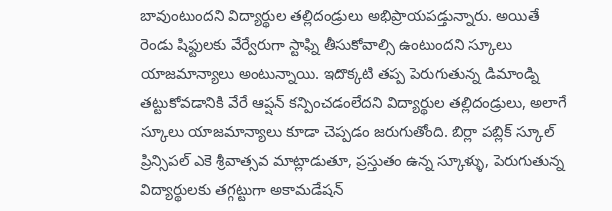బావుంటుందని విద్యార్థుల తల్లిదండ్రులు అభిప్రాయపడ్తున్నారు. అయితే రెండు షిఫ్టులకు వేర్వేరుగా స్టాఫ్ని తీసుకోవాల్సి ఉంటుందని స్కూలు యాజమాన్యాలు అంటున్నాయి. ఇదొక్కటి తప్ప పెరుగుతున్న డిమాండ్ని తట్టుకోవడానికి వేరే ఆప్షన్ కన్పించడంలేదని విద్యార్థుల తల్లిదండ్రులు, అలాగే స్కూలు యాజమాన్యాలు కూడా చెప్పడం జరుగుతోంది. బిర్లా పబ్లిక్ స్కూల్ ప్రిన్సిపల్ ఎకె శ్రీవాత్సవ మాట్లాడుతూ, ప్రస్తుతం ఉన్న స్కూళ్ళు, పెరుగుతున్న విద్యార్థులకు తగ్గట్టుగా అకామడేషన్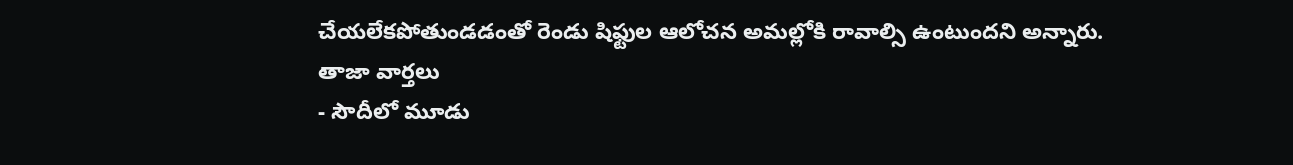చేయలేకపోతుండడంతో రెండు షిఫ్టుల ఆలోచన అమల్లోకి రావాల్సి ఉంటుందని అన్నారు.
తాజా వార్తలు
- సౌదీలో మూడు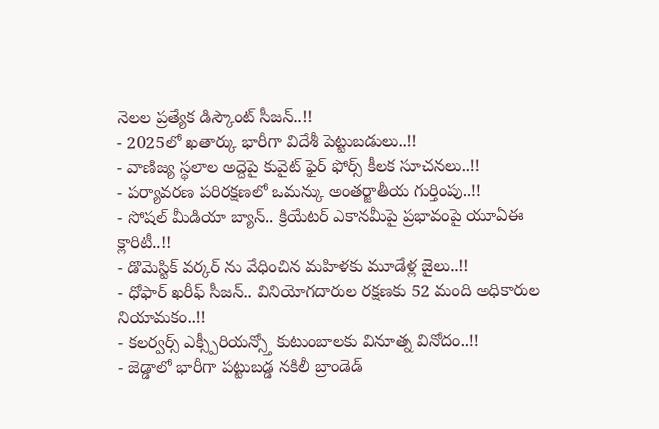నెలల ప్రత్యేక డిస్కౌంట్ సీజన్..!!
- 2025లో ఖతార్కు భారీగా విదేశీ పెట్టుబడులు..!!
- వాణిజ్య స్థలాల అద్దెపై కువైట్ ఫైర్ ఫోర్స్ కీలక సూచనలు..!!
- పర్యావరణ పరిరక్షణలో ఒమన్కు అంతర్జాతీయ గుర్తింపు..!!
- సోషల్ మీడియా బ్యాన్.. క్రియేటర్ ఎకానమీపై ప్రభావంపై యూఏఈ క్లారిటీ..!!
- డొమెస్టిక్ వర్కర్ ను వేధించిన మహిళకు మూడేళ్ల జైలు..!!
- ధోఫార్ ఖరీఫ్ సీజన్.. వినియోగదారుల రక్షణకు 52 మంది అధికారుల నియామకం..!!
- కలర్వర్స్ ఎక్స్పీరియన్స్తో కుటుంబాలకు వినూత్న వినోదం..!!
- జెడ్డాలో భారీగా పట్టుబడ్డ నకిలీ బ్రాండెడ్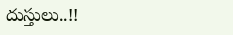దుస్తులు..!!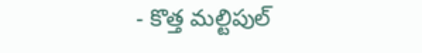- కొత్త మల్టిపుల్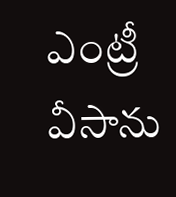ఎంట్రీ వీసాను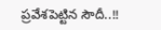ప్రవేశపెట్టిన సౌదీ..!!